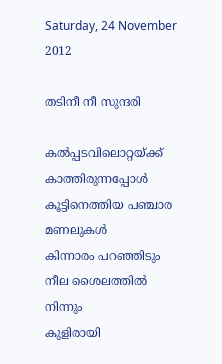Saturday, 24 November 2012

തടിനീ നീ സുന്ദരി

കല്‍പ്പടവിലൊറ്റയ്ക്ക് കാത്തിരുന്നപ്പോള്‍
കൂട്ടിനെത്തിയ പഞ്ചാര മണലുകള്‍
കിന്നാരം പറഞ്ഞിടും നീല ശൈലത്തില്‍ നിന്നും
കുളിരായി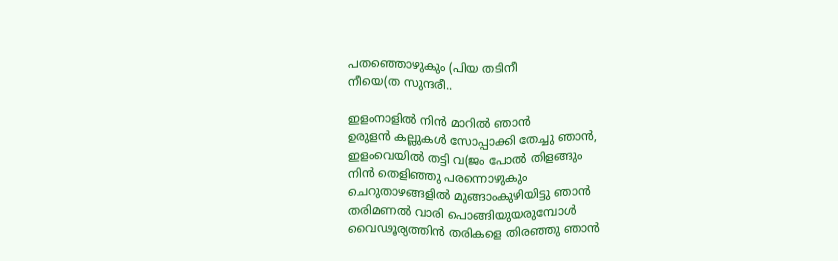പതഞ്ഞൊഴുകും (പിയ തടിനീ
നീയെ(ത സുന്ദരീ..

ഇളംനാളില്‍ നിന്‍ മാറില്‍ ഞാന്‍
ഉരുളന്‍ കല്ലുകള്‍ സോപ്പാക്കി തേച്ചു ഞാന്‍,
ഇളംവെയില്‍ തട്ടി വ(ജം പോല്‍ തിളങ്ങും
നിന്‍ തെളിഞ്ഞു പരന്നൊഴുകും
ചെറുതാഴങ്ങളില്‍ മുങ്ങാംകുഴിയിട്ടു ഞാന്‍
തരിമണല്‍ വാരി പൊങ്ങിയുയരുമ്പോള്‍
വൈഢൂര്യത്തിന്‍ തരികളെ തിരഞ്ഞു ഞാന്‍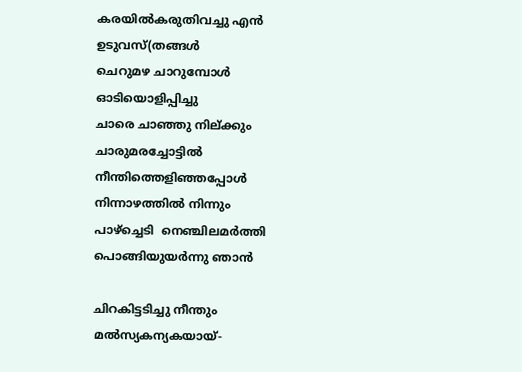കരയില്‍കരുതിവച്ചു എന്‍ ഉടുവസ്(തങ്ങള്‍
ചെറുമഴ ചാറുമ്പോള്‍  ഓടിയൊളിപ്പിച്ചു
ചാരെ ചാഞ്ഞു നില്ക്കും ചാരുമരച്ചോട്ടില്‍
നീന്തിത്തെളിഞ്ഞപ്പോള്‍ നിന്നാഴത്തില്‍ നിന്നും
പാഴ്ച്ചെടി  നെഞ്ചിലമര്‍ത്തി പൊങ്ങിയുയര്‍ന്നു ഞാന്‍

ചിറകിട്ടടിച്ചു നീന്തും മല്‍സ്യകന്യകയായ്-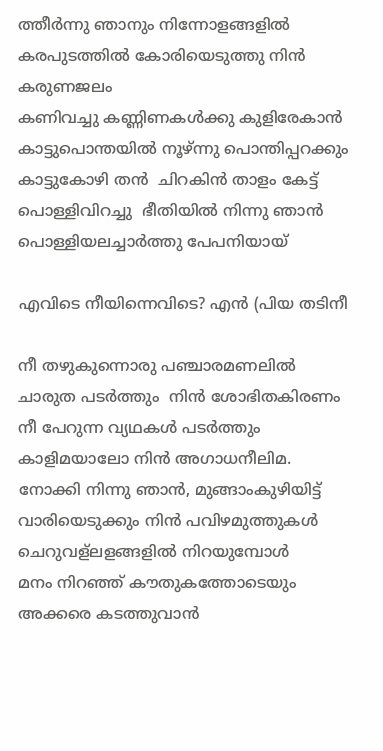ത്തീര്‍ന്നു ഞാനും നിന്നോളങ്ങളില്‍
കരപുടത്തില്‍ കോരിയെടുത്തു നിന്‍ കരുണജലം
കണിവച്ചു കണ്ണിണകള്‍ക്കു കുളിരേകാന്‍
കാട്ടുപൊന്തയില്‍ നൂഴ്ന്നു പൊന്തിപ്പറക്കും
കാട്ടുകോഴി തന്‍  ചിറകിന്‍ താളം കേട്ട്
പൊള്ളിവിറച്ചു  ഭീതിയില്‍ നിന്നു ഞാന്‍
പൊള്ളിയലച്ചാര്‍ത്തു പേപനിയായ്

എവിടെ നീയിന്നെവിടെ? എന്‍ (പിയ തടിനീ

നീ തഴുകുന്നൊരു പഞ്ചാരമണലില്‍
ചാരുത പടര്‍ത്തും  നിന്‍ ശോഭിതകിരണം
നീ പേറുന്ന വ്യഥകള്‍ പടര്‍ത്തും
കാളിമയാലോ നിന്‍ അഗാധനീലിമ.
നോക്കി നിന്നു ഞാന്‍, മുങ്ങാംകുഴിയിട്ട്
വാരിയെടുക്കും നിന്‍ പവിഴമുത്തുകള്‍
ചെറുവള്ലളങ്ങളില്‍ നിറയുമ്പോള്‍
മനം നിറഞ്ഞ് കൗതുകത്തോടെയും
അക്കരെ കടത്തുവാന്‍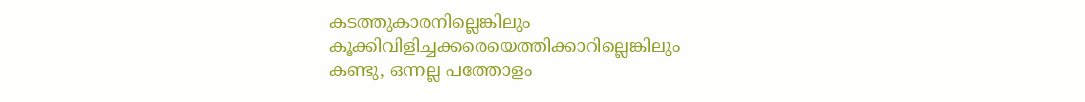കടത്തുകാരനില്ലെങ്കിലും
കൂക്കിവിളിച്ചക്കരെയെത്തിക്കാറില്ലെങ്കിലും
കണ്ടു, ഒന്നല്ല പത്തോളം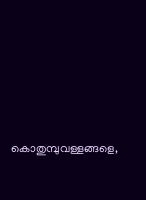കൊതുമ്പുവള്ളങ്ങളെ,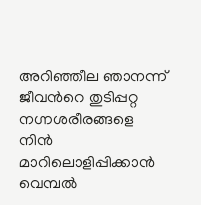അറിഞ്ഞീല ഞാനന്ന് ജീവന്‍റെ തുടിപ്പറ്റ നഗ്നശരീരങ്ങളെ
നിന്‍ മാറിലൊളിപ്പിക്കാന്‍ വെമ്പല്‍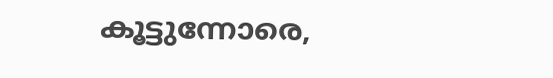കൂട്ടുന്നോരെ,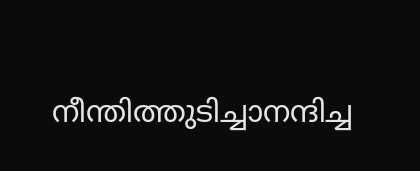നീന്തിത്തുടിച്ചാനന്ദിച്ച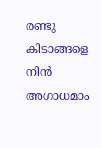രണ്ടു കിടാങ്ങളെ
നിന്‍ അഗാധമാം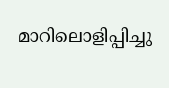മാറിലൊളിപ്പിച്ചു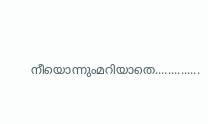നീയൊന്നുംമറിയാതെ..............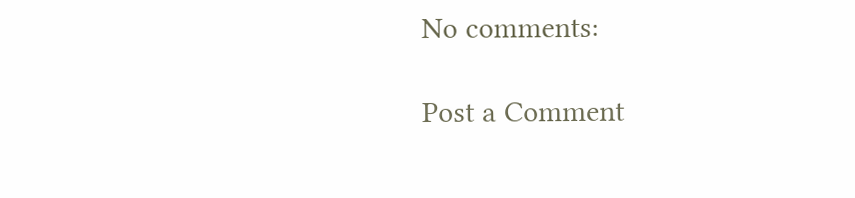No comments:

Post a Comment